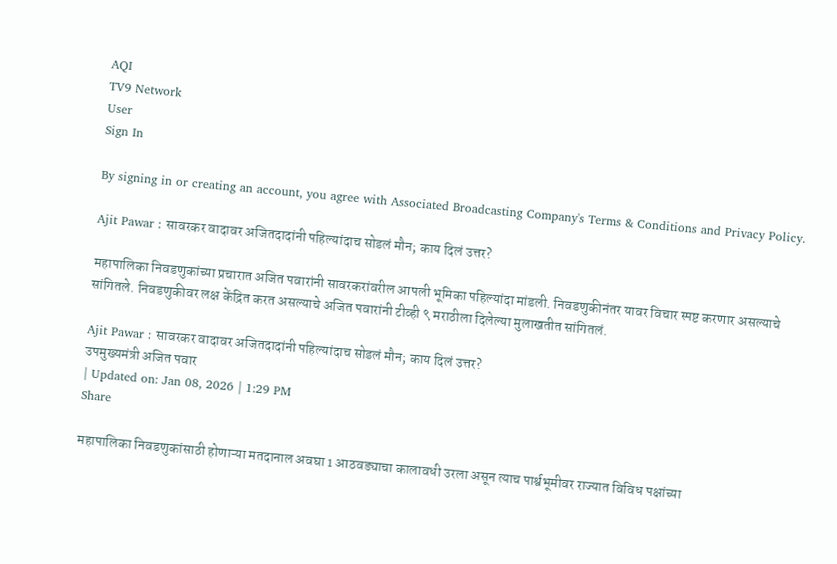AQI
TV9 Network
User
Sign In

By signing in or creating an account, you agree with Associated Broadcasting Company's Terms & Conditions and Privacy Policy.

Ajit Pawar : सावरकर वादावर अजितदादांनी पहिल्यांदाच सोडलं मौन; काय दिलं उत्तर?

महापालिका निवडणुकांच्या प्रचारात अजित पवारांनी सावरकरांवरील आपली भूमिका पहिल्यांदा मांडली. निवडणुकीनंतर यावर विचार स्पष्ट करणार असल्याचे सांगितले. निवडणुकीवर लक्ष केंद्रित करत असल्याचे अजित पवारांनी टीव्ही ९ मराठीला दिलेल्या मुलाखतीत सांगितलं.

Ajit Pawar : सावरकर वादावर अजितदादांनी पहिल्यांदाच सोडलं मौन; काय दिलं उत्तर?
उपमुख्यमंत्री अजित पवार
| Updated on: Jan 08, 2026 | 1:29 PM
Share

महापालिका निवडणुकांसाठी होणाऱ्या मतदानाल अवघा 1 आठवड्याचा कालावधी उरला असून त्याच पार्श्वभूमीवर राज्यात विविध पक्षांच्या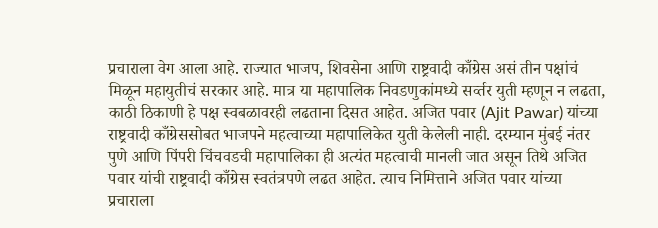प्रचाराला वेग आला आहे. राज्यात भाजप, शिवसेना आणि राष्ट्रवादी काँग्रेस असं तीन पक्षांचं मिळून महायुतीचं सरकार आहे. मात्र या महापालिक निवडणुकांमध्ये सर्व्तर युती म्हणून न लढता, काठी ठिकाणी हे पक्ष स्वबळावरही लढताना दिसत आहेत. अजित पवार (Ajit Pawar) यांच्या राष्ट्रवादी काँग्रेससोबत भाजपने महत्वाच्या महापालिकेत युती केलेली नाही. दरम्यान मुंबई नंतर पुणे आणि पिंपरी चिंचवडची महापालिका ही अत्यंत महत्वाची मानली जात असून तिथे अजित पवार यांची राष्ट्रवादी काँग्रेस स्वतंत्रपणे लढत आहेत. त्याच निमित्ताने अजित पवार यांच्या प्रचाराला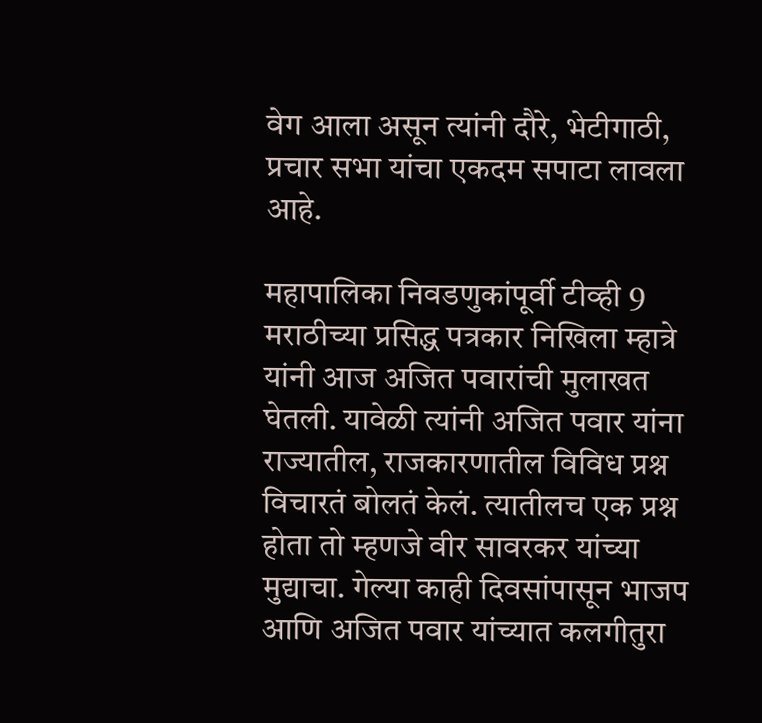वेग आला असून त्यांनी दौरे, भेटीगाठी, प्रचार सभा यांचा एकदम सपाटा लावला आहे.

महापालिका निवडणुकांपूर्वी टीव्ही 9 मराठीच्या प्रसिद्ध पत्रकार निखिला म्हात्रे यांनी आज अजित पवारांची मुलाखत घेतली. यावेळी त्यांनी अजित पवार यांना राज्यातील, राजकारणातील विविध प्रश्न विचारतं बोलतं केलं. त्यातीलच एक प्रश्न होता तो म्हणजे वीर सावरकर यांच्या मुद्याचा. गेल्या काही दिवसांपासून भाजप आणि अजित पवार यांच्यात कलगीतुरा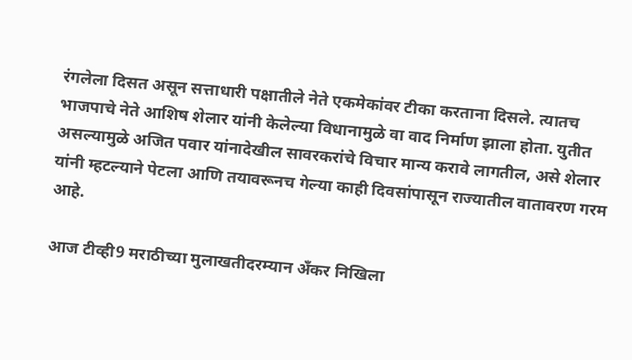रंगलेला दिसत असून सत्ताधारी पक्षातीले नेते एकमेकांवर टीका करताना दिसले. त्यातच भाजपाचे नेते आशिष शेलार यांनी केलेल्या विधानामुळे वा वाद निर्माण झाला होता. युतीत असल्यामुळे अजित पवार यांनादेखील सावरकरांचे विचार मान्य करावे लागतील, असे शेलार यांनी म्हटल्याने पेटला आणि तयावरूनच गेल्या काही दिवसांपासून राज्यातील वातावरण गरम आहे.

आज टीव्ही9 मराठीच्या मुलाखतीदरम्यान अँकर निखिला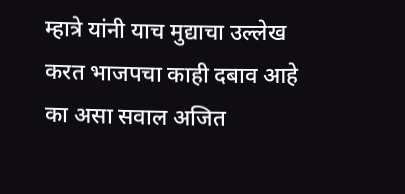म्हात्रे यांनी याच मुद्याचा उल्लेख करत भाजपचा काही दबाव आहे का असा सवाल अजित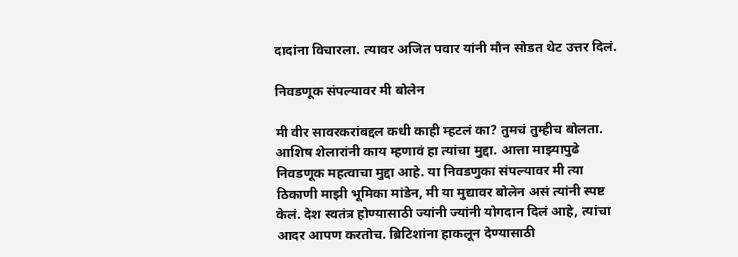दादांना विचारला. त्यावर अजित पवार यांनी मौन सोडत थेट उत्तर दिलं.

निवडणूक संपल्यावर मी बोलेन

मी वीर सावरकरांबद्दल कधी काही म्हटलं का? तुमचं तुम्हीच बोलता. आशिष शेलारांनी काय म्हणावं हा त्यांचा मुद्दा. आत्ता माझ्यापुढे निवडणूक महत्वाचा मुद्दा आहे. या निवडणुका संपल्यावर मी त्या ठिकाणी माझी भूमिका मांडेन, मी या मुद्यावर बोलेन असं त्यांनी स्पष्ट केलं. देश स्वतंत्र होण्यासाठी ज्यांनी ज्यांनी योगदान दिलं आहे, त्यांचा आदर आपण करतोच. ब्रिटिशांना हाकलून देण्यासाठी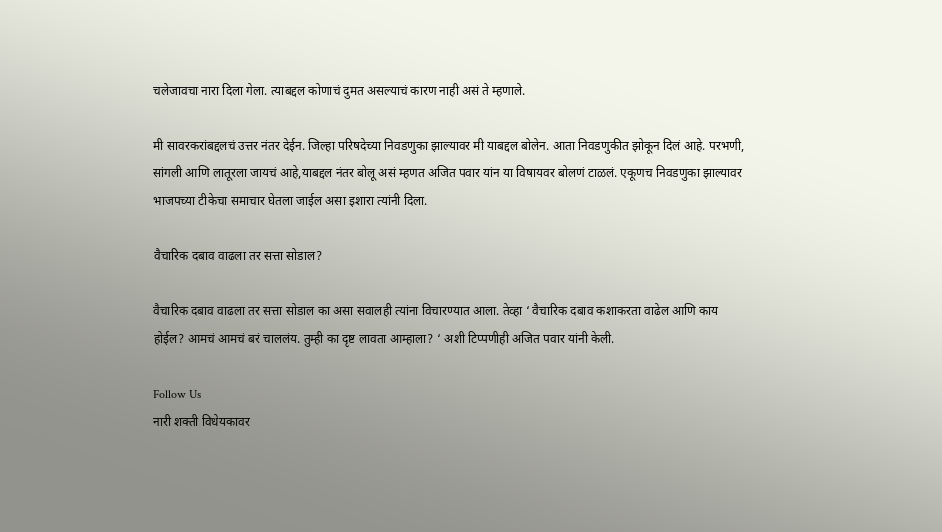चलेजावचा नारा दिला गेला. त्याबद्दल कोणाचं दुमत असल्याचं कारण नाही असं ते म्हणाले.

मी सावरकरांबद्दलचं उत्तर नंतर देईन. जिल्हा परिषदेच्या निवडणुका झाल्यावर मी याबद्दल बोलेन. आता निवडणुकीत झोकून दिलं आहे. परभणी, सांगली आणि लातूरला जायचं आहे,याबद्दल नंतर बोलू असं म्हणत अजित पवार यांन या विषायवर बोलणं टाळलं. एकूणच निवडणुका झाल्यावर भाजपच्या टीकेचा समाचार घेतला जाईल असा इशारा त्यांनी दिला.

वैचारिक दबाव वाढला तर सत्ता सोडाल?

वैचारिक दबाव वाढला तर सत्ता सोडाल का असा सवालही त्यांना विचारण्यात आला. तेव्हा ‘ वैचारिक दबाव कशाकरता वाढेल आणि काय होईल? आमचं आमचं बरं चाललंय. तुम्ही का दृष्ट लावता आम्हाला? ‘ अशी टिप्पणीही अजित पवार यांनी केली.

Follow Us
नारी शक्ती विधेयकावर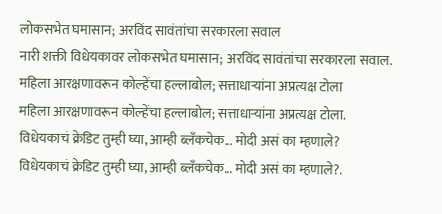लोकसभेत घमासान; अरविंद सावंतांचा सरकारला सवाल
नारी शक्ती विधेयकावर लोकसभेत घमासान; अरविंद सावंतांचा सरकारला सवाल.
महिला आरक्षणावरून कोल्हेंचा हल्लाबोल; सत्ताधाऱ्यांना अप्रत्यक्ष टोला
महिला आरक्षणावरून कोल्हेंचा हल्लाबोल; सत्ताधाऱ्यांना अप्रत्यक्ष टोला.
विधेयकाचं क्रेडिट तुम्ही घ्या, आम्ही ब्लँकचेक... मोदी असं का म्हणाले?
विधेयकाचं क्रेडिट तुम्ही घ्या, आम्ही ब्लँकचेक... मोदी असं का म्हणाले?.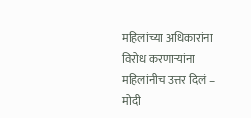महिलांच्या अधिकारांना विरोध करणाऱ्यांना महिलांनीच उत्तर दिलं – मोदी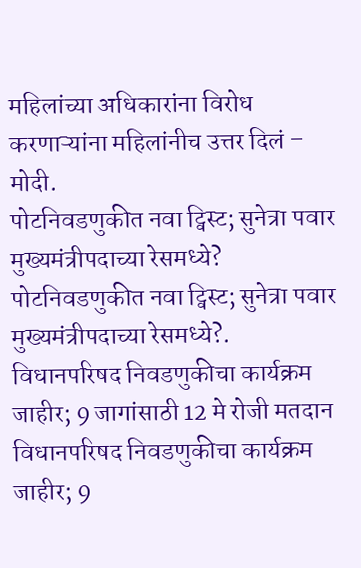महिलांच्या अधिकारांना विरोध करणाऱ्यांना महिलांनीच उत्तर दिलं – मोदी.
पोटनिवडणुकीत नवा ट्विस्ट; सुनेत्रा पवार मुख्यमंत्रीपदाच्या रेसमध्ये?
पोटनिवडणुकीत नवा ट्विस्ट; सुनेत्रा पवार मुख्यमंत्रीपदाच्या रेसमध्ये?.
विधानपरिषद निवडणुकीचा कार्यक्रम जाहीर; 9 जागांसाठी 12 मे रोजी मतदान
विधानपरिषद निवडणुकीचा कार्यक्रम जाहीर; 9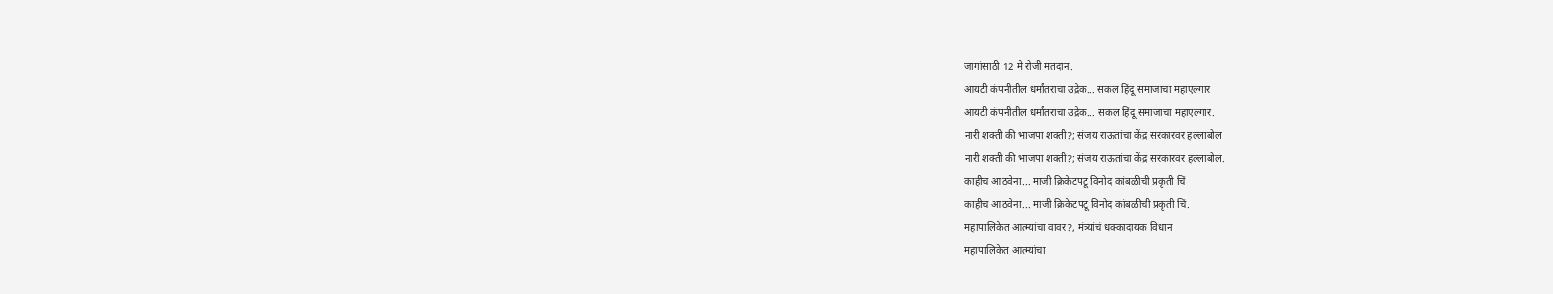जागांसाठी 12 मे रोजी मतदान.
आयटी कंपनीतील धर्मांतराचा उद्रेक... सकल हिंदू समाजाचा महाएल्गार
आयटी कंपनीतील धर्मांतराचा उद्रेक... सकल हिंदू समाजाचा महाएल्गार.
नारी शक्ती की भाजपा शक्ती?; संजय राऊतांचा केंद्र सरकारवर हल्लाबोल
नारी शक्ती की भाजपा शक्ती?; संजय राऊतांचा केंद्र सरकारवर हल्लाबोल.
काहीच आठवेना... माजी क्रिकेटपटू विनोद कांबळीची प्रकृती चिं
काहीच आठवेना... माजी क्रिकेटपटू विनोद कांबळीची प्रकृती चिं.
महापालिकेत आत्म्यांचा वावर?, मंत्र्यांचं धक्कादायक विधान
महापालिकेत आत्म्यांचा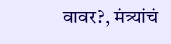वावर?, मंत्र्यांचं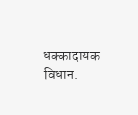धक्कादायक विधान.